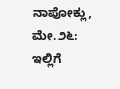ನಾಪೋಕ್ಲು, ಮೇ.೨೬: ಇಲ್ಲಿಗೆ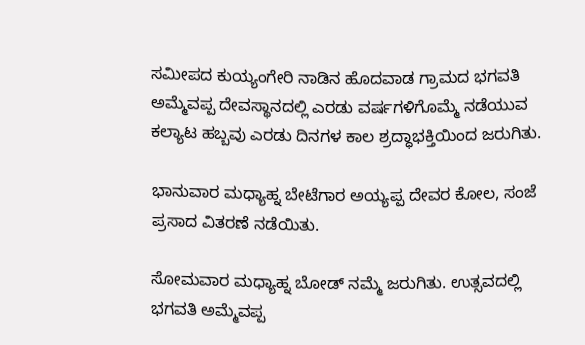ಸಮೀಪದ ಕುಯ್ಯಂಗೇರಿ ನಾಡಿನ ಹೊದವಾಡ ಗ್ರಾಮದ ಭಗವತಿ ಅಮ್ಮೆವಪ್ಪ ದೇವಸ್ಥಾನದಲ್ಲಿ ಎರಡು ವರ್ಷಗಳಿಗೊಮ್ಮೆ ನಡೆಯುವ ಕಲ್ಯಾಟ ಹಬ್ಬವು ಎರಡು ದಿನಗಳ ಕಾಲ ಶ್ರದ್ಧಾಭಕ್ತಿಯಿಂದ ಜರುಗಿತು.

ಭಾನುವಾರ ಮಧ್ಯಾಹ್ನ ಬೇಟೆಗಾರ ಅಯ್ಯಪ್ಪ ದೇವರ ಕೋಲ, ಸಂಜೆ ಪ್ರಸಾದ ವಿತರಣೆ ನಡೆಯಿತು.

ಸೋಮವಾರ ಮಧ್ಯಾಹ್ನ ಬೋಡ್ ನಮ್ಮೆ ಜರುಗಿತು. ಉತ್ಸವದಲ್ಲಿ ಭಗವತಿ ಅಮ್ಮೆವಪ್ಪ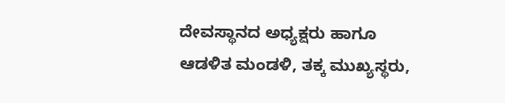ದೇವಸ್ಥಾನದ ಅಧ್ಯಕ್ಷರು ಹಾಗೂ ಆಡಳಿತ ಮಂಡಳಿ, ತಕ್ಕ ಮುಖ್ಯಸ್ಥರು,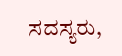ಸದಸ್ಯರು,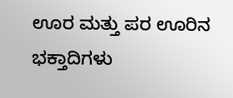ಊರ ಮತ್ತು ಪರ ಊರಿನ ಭಕ್ತಾದಿಗಳು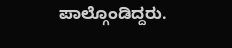ಪಾಲ್ಗೊಂಡಿದ್ದರು.